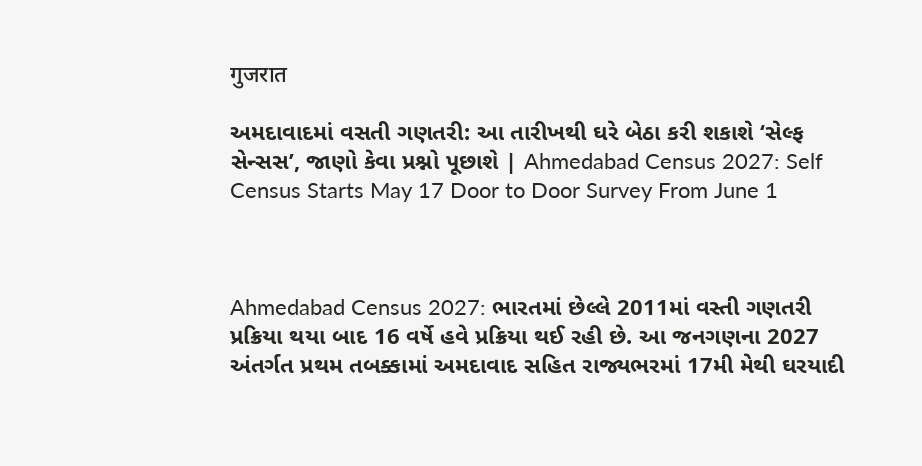गुजरात

અમદાવાદમાં વસતી ગણતરી: આ તારીખથી ઘરે બેઠા કરી શકાશે ‘સેલ્ફ સેન્સસ’, જાણો કેવા પ્રશ્નો પૂછાશે | Ahmedabad Census 2027: Self Census Starts May 17 Door to Door Survey From June 1



Ahmedabad Census 2027: ભારતમાં છેલ્લે 2011માં વસ્તી ગણતરી પ્રક્રિયા થયા બાદ 16 વર્ષે હવે પ્રક્રિયા થઈ રહી છે. આ જનગણના 2027 અંતર્ગત પ્રથમ તબક્કામાં અમદાવાદ સહિત રાજ્યભરમાં 17મી મેથી ઘરયાદી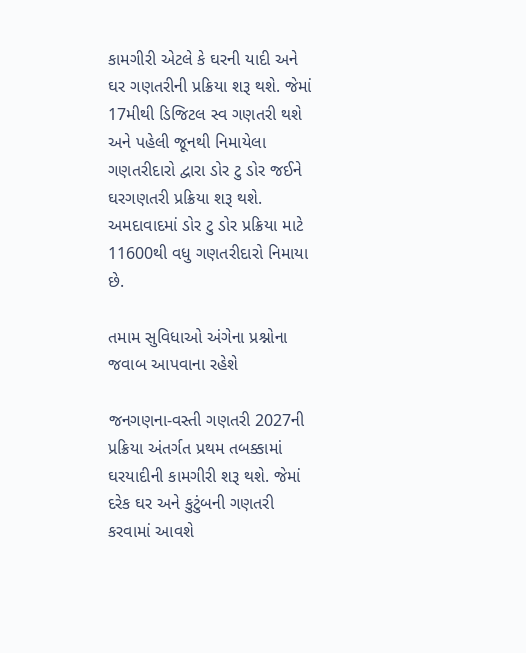કામગીરી એટલે કે ઘરની યાદી અને ઘર ગણતરીની પ્રક્રિયા શરૂ થશે. જેમાં 17મીથી ડિજિટલ સ્વ ગણતરી થશે અને પહેલી જૂનથી નિમાયેલા ગણતરીદારો દ્વારા ડોર ટુ ડોર જઈને ઘરગણતરી પ્રક્રિયા શરૂ થશે. અમદાવાદમાં ડોર ટુ ડોર પ્રક્રિયા માટે 11600થી વધુ ગણતરીદારો નિમાયા છે.

તમામ સુવિધાઓ અંગેના પ્રશ્નોના જવાબ આપવાના રહેશે

જનગણના-વસ્તી ગણતરી 2027ની પ્રક્રિયા અંતર્ગત પ્રથમ તબક્કામાં ઘરયાદીની કામગીરી શરૂ થશે. જેમાં દરેક ઘર અને કુટુંબની ગણતરી કરવામાં આવશે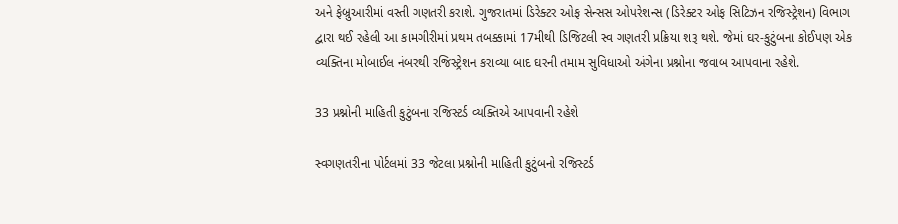અને ફેબ્રુઆરીમાં વસ્તી ગણતરી કરાશે. ગુજરાતમાં ડિરેક્ટર ઓફ સેન્સસ ઓપરેશન્સ (ડિરેક્ટર ઓફ સિટિઝન રજિસ્ટ્રેશન) વિભાગ દ્વારા થઈ રહેલી આ કામગીરીમાં પ્રથમ તબક્કામાં 17મીથી ડિજિટલી સ્વ ગણતરી પ્રક્રિયા શરૂ થશે. જેમાં ઘર-કુટુંબના કોઈપણ એક વ્યક્તિના મોબાઈલ નંબરથી રજિસ્ટ્રેશન કરાવ્યા બાદ ઘરની તમામ સુવિધાઓ અંગેના પ્રશ્નોના જવાબ આપવાના રહેશે.

33 પ્રશ્નોની માહિતી કુટુંબના રજિસ્ટર્ડ વ્યક્તિએ આપવાની રહેશે

સ્વગણતરીના પોર્ટલમાં 33 જેટલા પ્રશ્નોની માહિતી કુટુંબનો રજિસ્ટર્ડ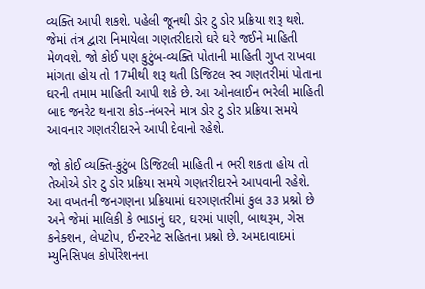વ્યક્તિ આપી શકશે. પહેલી જૂનથી ડોર ટુ ડોર પ્રક્રિયા શરૂ થશે. જેમાં તંત્ર દ્વારા નિમાયેલા ગણતરીદારો ઘરે ઘરે જઈને માહિતી મેળવશે. જો કોઈ પણ કુટુંબ-વ્યક્તિ પોતાની માહિતી ગુપ્ત રાખવા માંગતા હોય તો 17મીથી શરૂ થતી ડિજિટલ સ્વ ગણતરીમાં પોતાના ઘરની તમામ માહિતી આપી શકે છે. આ ઓનલાઈન ભરેલી માહિતી બાદ જનરેટ થનારા કોડ-નંબરને માત્ર ડોર ટુ ડોર પ્રક્રિયા સમયે આવનાર ગણતરીદારને આપી દેવાનો રહેશે.

જો કોઈ વ્યક્તિ-કુટુંબ ડિજિટલી માહિતી ન ભરી શકતા હોય તો તેઓએ ડોર ટુ ડોર પ્રક્રિયા સમયે ગણતરીદારને આપવાની રહેશે. આ વખતની જનગણના પ્રક્રિયામાં ઘરગણતરીમાં કુલ ૩૩ પ્રશ્નો છે અને જેમાં માલિકી કે ભાડાનું ઘર, ઘરમાં પાણી, બાથરૂમ, ગેસ કનેક્શન, લેપટોપ, ઈન્ટરનેટ સહિતના પ્રશ્નો છે. અમદાવાદમાં મ્યુનિસિપલ કોર્પોરેશનના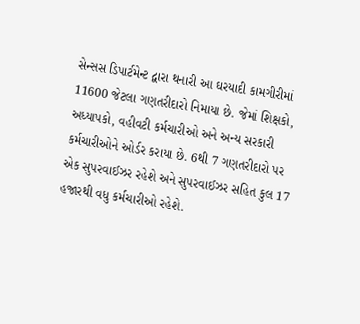સેન્સસ ડિપાર્ટમેન્ટ દ્વારા થનારી આ ઘરયાદી કામગીરીમાં 11600 જેટલા ગણતરીદારો નિમાયા છે. જેમાં શિક્ષકો, અધ્યાપકો, વહીવટી કર્મચારીઓ અને અન્ય સરકારી કર્મચારીઓને ઓર્ડર કરાયા છે. 6થી 7 ગણતરીદારો પર એક સુપરવાઈઝર રહેશે અને સુપરવાઈઝર સહિત કુલ 17 હજારથી વધુ કર્મચારીઓ રહેશે.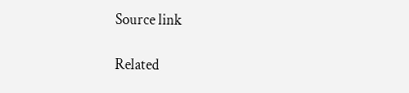Source link

Related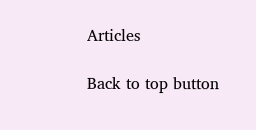Articles

Back to top button